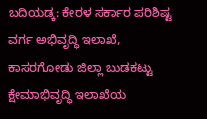ಬದಿಯಡ್ಕ: ಕೇರಳ ಸರ್ಕಾರ ಪರಿಶಿಷ್ಟ ವರ್ಗ ಅಭಿವೃದ್ಧಿ ಇಲಾಖೆ, ಕಾಸರಗೋಡು ಜಿಲ್ಲಾ ಬುಡಕಟ್ಟು ಕ್ಷೇಮಾಭಿವೃದ್ಧಿ ಇಲಾಖೆಯ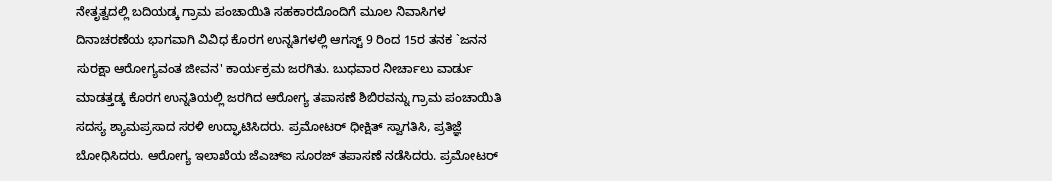ನೇತೃತ್ವದಲ್ಲಿ ಬದಿಯಡ್ಕ ಗ್ರಾಮ ಪಂಚಾಯಿತಿ ಸಹಕಾರದೊಂದಿಗೆ ಮೂಲ ನಿವಾಸಿಗಳ ದಿನಾಚರಣೆಯ ಭಾಗವಾಗಿ ವಿವಿಧ ಕೊರಗ ಉನ್ನತಿಗಳಲ್ಲಿ ಆಗಸ್ಟ್ 9 ರಿಂದ 15ರ ತನಕ `ಜನನ ಸುರಕ್ಷಾ ಆರೋಗ್ಯವಂತ ಜೀವನ' ಕಾರ್ಯಕ್ರಮ ಜರಗಿತು. ಬುಧವಾರ ನೀರ್ಚಾಲು ವಾರ್ಡು ಮಾಡತ್ತಡ್ಕ ಕೊರಗ ಉನ್ನತಿಯಲ್ಲಿ ಜರಗಿದ ಆರೋಗ್ಯ ತಪಾಸಣೆ ಶಿಬಿರವನ್ನು ಗ್ರಾಮ ಪಂಚಾಯಿತಿ ಸದಸ್ಯ ಶ್ಯಾಮಪ್ರಸಾದ ಸರಳಿ ಉದ್ಘಾಟಿಸಿದರು. ಪ್ರಮೋಟರ್ ಧೀಕ್ಷಿತ್ ಸ್ವಾಗತಿಸಿ, ಪ್ರತಿಜ್ಞೆ ಬೋಧಿಸಿದರು. ಆರೋಗ್ಯ ಇಲಾಖೆಯ ಜೆಎಚ್ಐ ಸೂರಜ್ ತಪಾಸಣೆ ನಡೆಸಿದರು. ಪ್ರಮೋಟರ್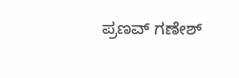ಪ್ರಣವ್ ಗಣೇಶ್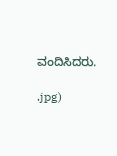ವಂದಿಸಿದರು.

.jpg)